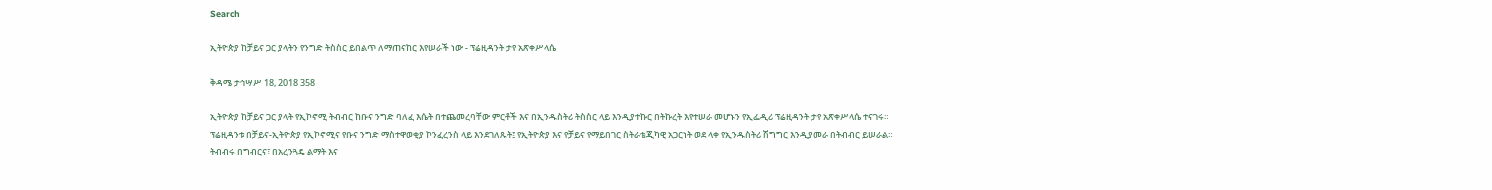Search

ኢትዮጵያ ከቻይና ጋር ያላትን የንግድ ትስስር ይበልጥ ለማጠናከር እየሠራች ነው - ፕሬዚዳንት ታየ አጽቀሥላሴ

ቅዳሜ ታኅሣሥ 18, 2018 358

ኢትዮጵያ ከቻይና ጋር ያላት የኢኮኖሚ ትብብር ከቡና ንግድ ባለፈ እሴት በተጨመረባቸው ምርቶች እና በኢንዱስትሪ ትስስር ላይ እንዲያተኩር በትኩረት እየተሠራ መሆኑን የኢፌዲሪ ፕሬዚዳንት ታየ አጽቀሥላሴ ተናገሩ።
ፕሬዚዳንቱ በቻይና-ኢትዮጵያ የኢኮኖሚና የቡና ንግድ ማስተዋወቂያ ኮንፈረንስ ላይ እንደገለጹት፤ የኢትዮጵያ እና የቻይና የማይበገር ስትራቴጂካዊ አጋርነት ወደ ላቀ የኢንዱስትሪ ሽግግር እንዲያመራ በትብብር ይሠራል።
ትብብሩ በግብርና፣ በአረንጓዴ ልማት እና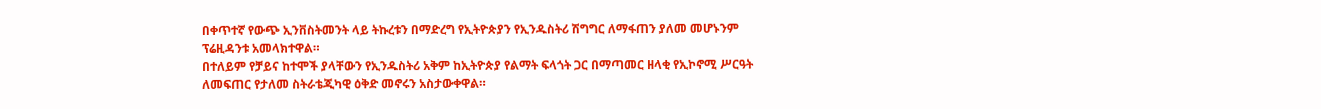በቀጥተኛ የውጭ ኢንቨስትመንት ላይ ትኩረቱን በማድረግ የኢትዮጵያን የኢንዱስትሪ ሽግግር ለማፋጠን ያለመ መሆኑንም ፕሬዚዳንቱ አመላክተዋል።
በተለይም የቻይና ከተሞች ያላቸውን የኢንዱስትሪ አቅም ከኢትዮጵያ የልማት ፍላጎት ጋር በማጣመር ዘላቂ የኢኮኖሚ ሥርዓት ለመፍጠር የታለመ ስትራቴጂካዊ ዕቅድ መኖሩን አስታውቀዋል።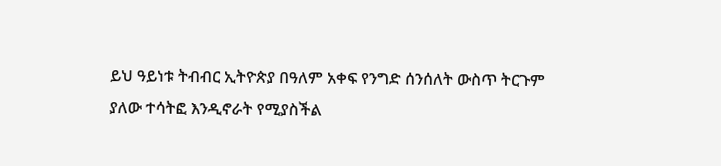ይህ ዓይነቱ ትብብር ኢትዮጵያ በዓለም አቀፍ የንግድ ሰንሰለት ውስጥ ትርጉም ያለው ተሳትፎ እንዲኖራት የሚያስችል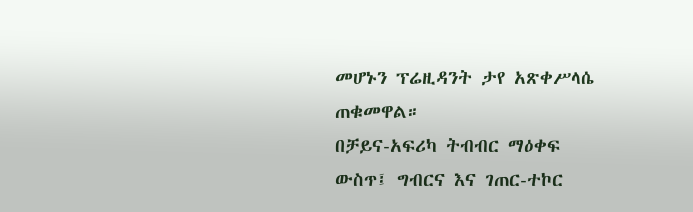መሆኑን ፕሬዚዳንት ታየ አጽቀሥላሴ ጠቁመዋል።
በቻይና-አፍሪካ ትብብር ማዕቀፍ ውስጥ፤ ግብርና እና ገጠር-ተኮር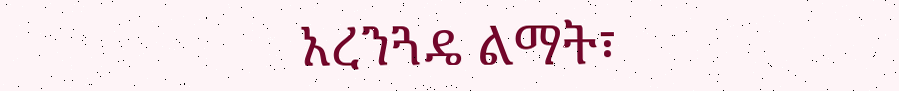አረንጓዴ ልማት፣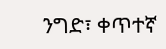ንግድ፣ ቀጥተኛ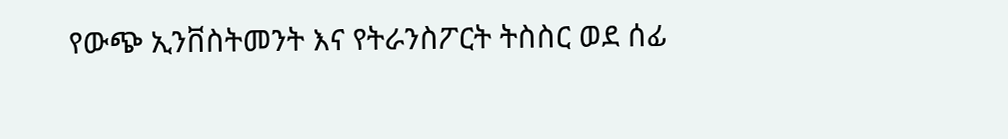የውጭ ኢንቨስትመንት እና የትራንስፖርት ትስስር ወደ ሰፊ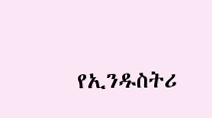የኢንዱስትሪ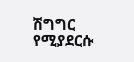ሽግግር የሚያደርሱ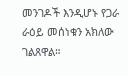መንገዶች እንዲሆኑ የጋራ ራዕይ መሰነቁን አክለው ገልጸዋል።